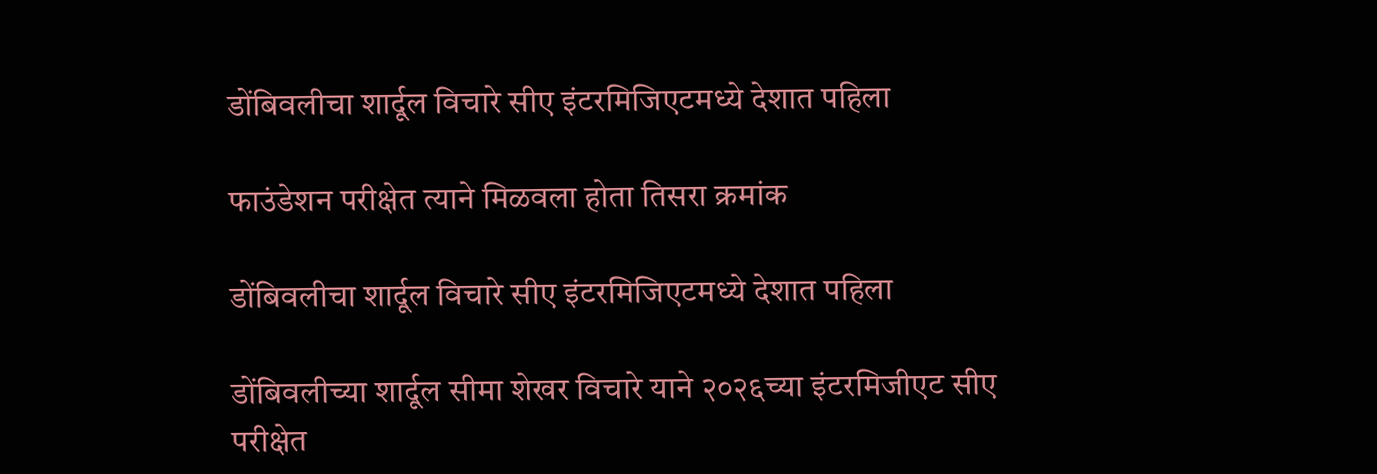डोंबिवलीचा शार्दूल विचारे सीए इंटरमिजिएटमध्ये देशात पहिला

फाउंडेशन परीक्षेत त्याने मिळवला होता तिसरा क्रमांक

डोंबिवलीचा शार्दूल विचारे सीए इंटरमिजिएटमध्ये देशात पहिला

डोंबिवलीच्या शार्दूल सीमा शेखर विचारे याने २०२६च्या इंटरमिजीएट सीए परीक्षेत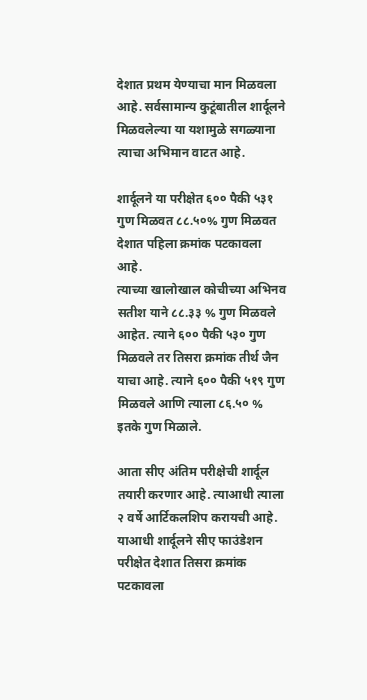देशात प्रथम येण्याचा मान मिळवला आहे. सर्वसामान्य कुटूंबातील शार्दूलने मिळवलेल्या या यशामुळे सगळ्याना त्याचा अभिमान वाटत आहे.

शार्दूलने या परीक्षेत ६०० पैकी ५३१ गुण मिळवत ८८.५०% गुण मिळवत देशात पहिला क्रमांक पटकावला आहे.
त्याच्या खालोखाल कोचीच्या अभिनव सतीश याने ८८.३३ % गुण मिळवले आहेत. त्याने ६०० पैकी ५३० गुण मिळवले तर तिसरा क्रमांक तीर्थ जैन याचा आहे. त्याने ६०० पैकी ५१९ गुण मिळवले आणि त्याला ८६.५० % इतके गुण मिळाले.

आता सीए अंतिम परीक्षेची शार्दूल तयारी करणार आहे. त्याआधी त्याला २ वर्षे आर्टिकलशिप करायची आहे.
याआधी शार्दूलने सीए फाउंडेशन परीक्षेत देशात तिसरा क्रमांक पटकावला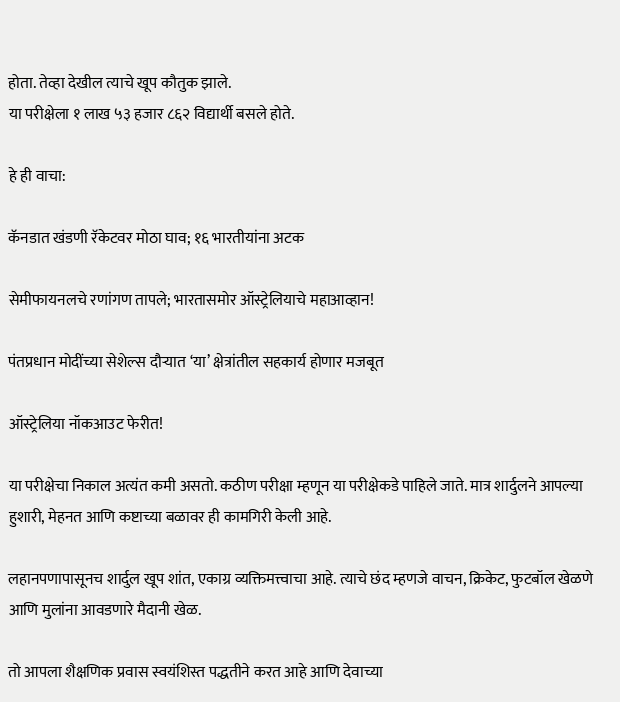होता. तेव्हा देखील त्याचे खूप कौतुक झाले.
या परीक्षेला १ लाख ५३ हजार ८६२ विद्यार्थी बसले होते.

हे ही वाचा:

कॅनडात खंडणी रॅकेटवर मोठा घाव; १६ भारतीयांना अटक

सेमीफायनलचे रणांगण तापले; भारतासमोर ऑस्ट्रेलियाचे महाआव्हान!

पंतप्रधान मोदींच्या सेशेल्स दौऱ्यात ‘या’ क्षेत्रांतील सहकार्य होणार मजबूत

ऑस्ट्रेलिया नॉकआउट फेरीत!

या परीक्षेचा निकाल अत्यंत कमी असतो. कठीण परीक्षा म्हणून या परीक्षेकडे पाहिले जाते. मात्र शार्दुलने आपल्या हुशारी, मेहनत आणि कष्टाच्या बळावर ही कामगिरी केली आहे.

लहानपणापासूनच शार्दुल खूप शांत, एकाग्र व्यक्तिमत्त्वाचा आहे. त्याचे छंद म्हणजे वाचन, क्रिकेट, फुटबॉल खेळणे आणि मुलांना आवडणारे मैदानी खेळ.

तो आपला शैक्षणिक प्रवास स्वयंशिस्त पद्धतीने करत आहे आणि देवाच्या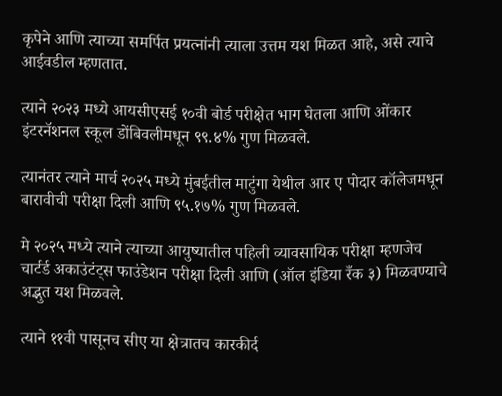कृपेने आणि त्याच्या समर्पित प्रयत्नांनी त्याला उत्तम यश मिळत आहे, असे त्याचे आईवडील म्हणतात.

त्याने २०२३ मध्ये आयसीएसई १०वी बोर्ड परीक्षेत भाग घेतला आणि ओंकार इंटरनॅशनल स्कूल डोंबिवलीमधून ९९.४% गुण मिळवले.

त्यानंतर त्याने मार्च २०२५ मध्ये मुंबईतील माटुंगा येथील आर ए पोदार कॉलेजमधून बारावीची परीक्षा दिली आणि ९५.१७% गुण मिळवले.

मे २०२५ मध्ये त्याने त्याच्या आयुष्यातील पहिली व्यावसायिक परीक्षा म्हणजेच चार्टर्ड अकाउंटंट्स फाउंडेशन परीक्षा दिली आणि (ऑल इंडिया रँक ३) मिळवण्याचे अद्भुत यश मिळवले.

त्याने ११वी पासूनच सीए या क्षेत्रातच कारकीर्द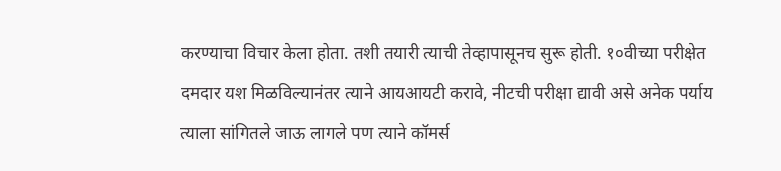करण्याचा विचार केला होता. तशी तयारी त्याची तेव्हापासूनच सुरू होती. १०वीच्या परीक्षेत दमदार यश मिळविल्यानंतर त्याने आयआयटी करावे, नीटची परीक्षा द्यावी असे अनेक पर्याय त्याला सांगितले जाऊ लागले पण त्याने कॉमर्स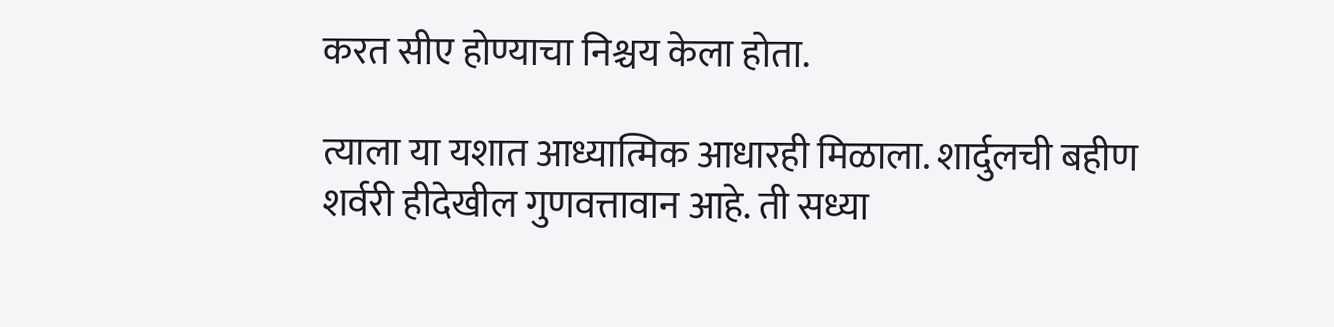करत सीए होण्याचा निश्चय केला होता.

त्याला या यशात आध्यात्मिक आधारही मिळाला. शार्दुलची बहीण शर्वरी हीदेखील गुणवत्तावान आहे. ती सध्या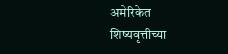अमेरिकेत शिष्यवृत्तीच्या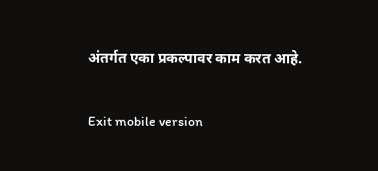अंतर्गत एका प्रकल्पावर काम करत आहे.

Exit mobile version